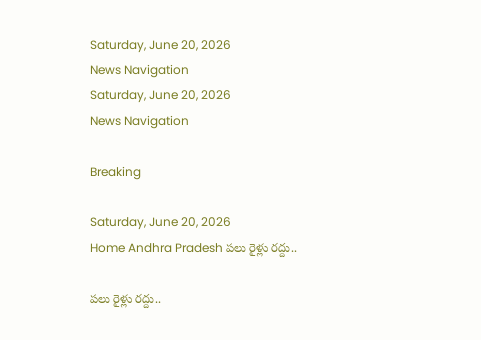Saturday, June 20, 2026
News Navigation
Saturday, June 20, 2026
News Navigation

Breaking

Saturday, June 20, 2026
Home Andhra Pradesh పలు రైళ్లు రద్దు..

పలు రైళ్లు రద్దు..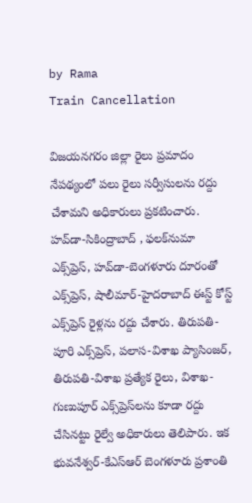by Rama
Train Cancellation

విజయనగరం జిల్లా రైలు ప్రమాదం నేపథ్యంలో పలు రైలు సర్వీసులను రద్దు చేశామని అధికారులు ప్రకటించారు. హవ్‌డా-సికింద్రాబాద్ , ఫలక్‌నుమా ఎక్స్‌ప్రెస్, హవ్‌డా-బెంగళూరు దూరంతో ఎక్స్‌ప్రెస్, షాలీమార్-హైదరాబాద్ ఈస్ట్ కోస్ట్‌ ఎక్స్‌ప్రెస్ రైళ్లను రద్దు చేశారు. తిరుపతి-పూరి ఎక్స్‌ప్రెస్, పలాస-విశాఖ ప్యాసింజర్, తిరుపతి-విశాఖ ప్రత్యేక రైలు, విశాఖ-గుణుపూర్ ఎక్స్‌ప్రెస్‌లను కూడా రద్దు చేసినట్టు రైల్వే అధికారులు తెలిపారు. ఇక భువనేశ్వర్-కేఎస్‌ఆర్ బెంగళూరు ప్రశాంతి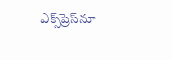ఎక్స్‌ప్రెస్‌నూ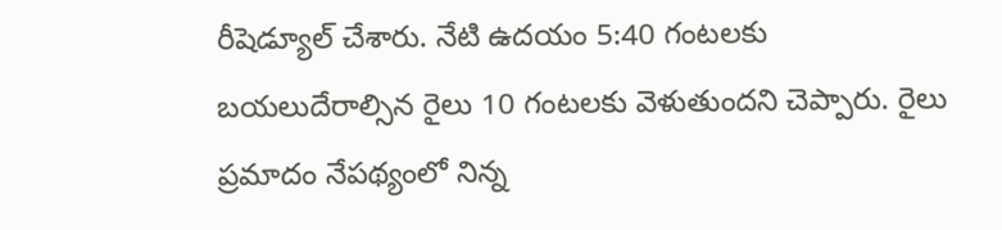రీషెడ్యూల్ చేశారు. నేటి ఉదయం 5:40 గంటలకు బయలుదేరాల్సిన రైలు 10 గంటలకు వెళుతుందని చెప్పారు. రైలు ప్రమాదం నేపథ్యంలో నిన్న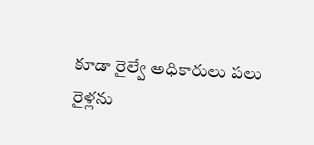కూడా రైల్వే అధికారులు పలు రైళ్లను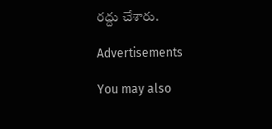రద్దు చేశారు.

Advertisements

You may also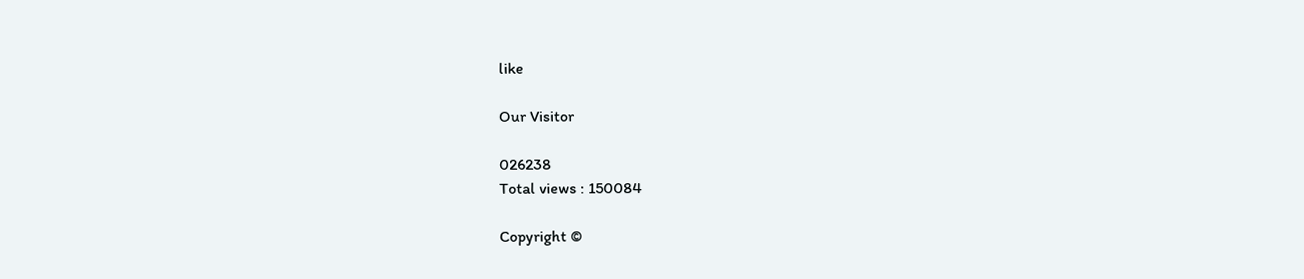like

Our Visitor

026238
Total views : 150084

Copyright ©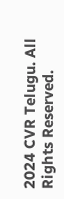2024 CVR Telugu. All Rights Reserved.